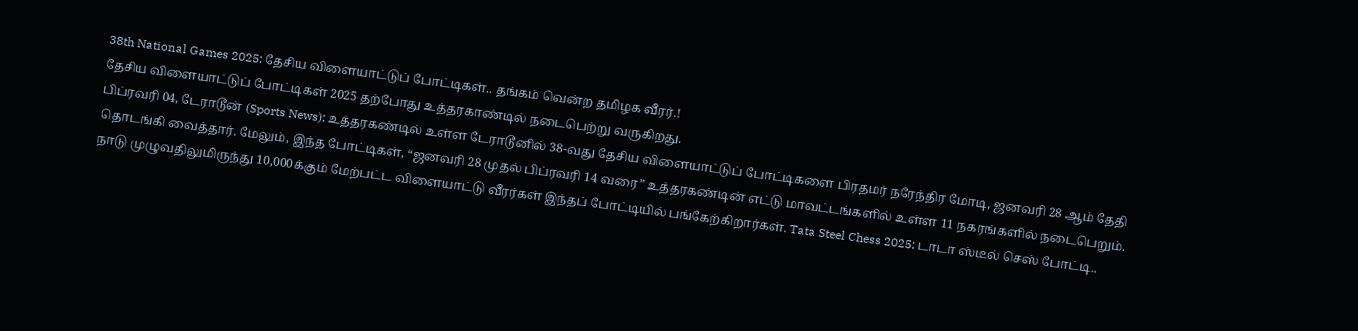38th National Games 2025: தேசிய விளையாட்டுப் போட்டிகள்.. தங்கம் வென்ற தமிழக வீரர்.!
தேசிய விளையாட்டுப் போட்டிகள் 2025 தற்போது உத்தரகாண்டில் நடைபெற்று வருகிறது.
பிப்ரவரி 04, டேராடூன் (Sports News): உத்தரகண்டில் உள்ள டேராடூனில் 38-வது தேசிய விளையாட்டுப் போட்டிகளை பிரதமர் நரேந்திர மோடி, ஜனவரி 28 ஆம் தேதி தொடங்கி வைத்தார். மேலும், இந்த போட்டிகள், “ஜனவரி 28 முதல் பிப்ரவரி 14 வரை” உத்தரகண்டின் எட்டு மாவட்டங்களில் உள்ள 11 நகரங்களில் நடைபெறும். நாடு முழுவதிலுமிருந்து 10,000க்கும் மேற்பட்ட விளையாட்டு வீரர்கள் இந்தப் போட்டியில் பங்கேற்கிறார்கள். Tata Steel Chess 2025: டாடா ஸ்டீல் செஸ் போட்டி..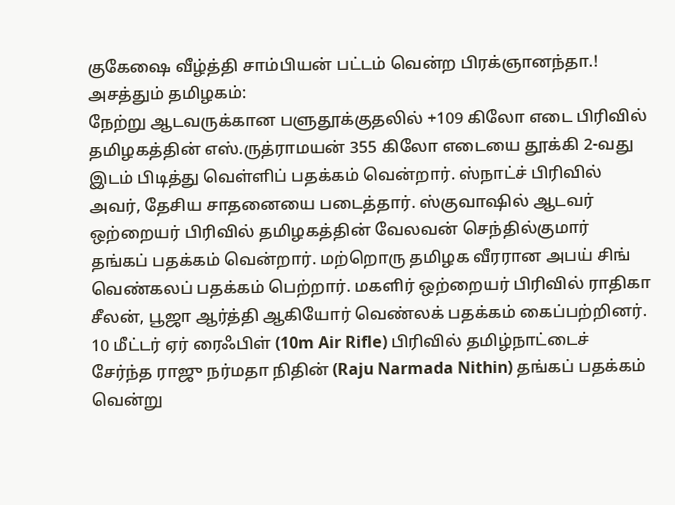குகேஷை வீழ்த்தி சாம்பியன் பட்டம் வென்ற பிரக்ஞானந்தா.!
அசத்தும் தமிழகம்:
நேற்று ஆடவருக்கான பளுதூக்குதலில் +109 கிலோ எடை பிரிவில் தமிழகத்தின் எஸ்.ருத்ராமயன் 355 கிலோ எடையை தூக்கி 2-வது இடம் பிடித்து வெள்ளிப் பதக்கம் வென்றார். ஸ்நாட்ச் பிரிவில் அவர், தேசிய சாதனையை படைத்தார். ஸ்குவாஷில் ஆடவர் ஒற்றையர் பிரிவில் தமிழகத்தின் வேலவன் செந்தில்குமார் தங்கப் பதக்கம் வென்றார். மற்றொரு தமிழக வீரரான அபய் சிங் வெண்கலப் பதக்கம் பெற்றார். மகளிர் ஒற்றையர் பிரிவில் ராதிகா சீலன், பூஜா ஆர்த்தி ஆகியோர் வெண்லக் பதக்கம் கைப்பற்றினர். 10 மீட்டர் ஏர் ரைஃபிள் (10m Air Rifle) பிரிவில் தமிழ்நாட்டைச் சேர்ந்த ராஜு நர்மதா நிதின் (Raju Narmada Nithin) தங்கப் பதக்கம் வென்று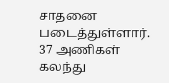சாதனை படைத்துள்ளார். 37 அணிகள் கலந்து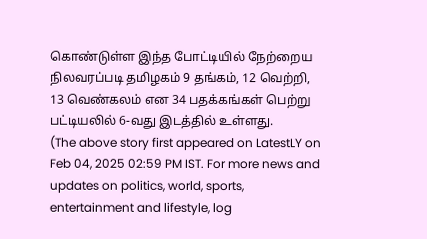கொண்டுள்ள இந்த போட்டியில் நேற்றைய நிலவரப்படி தமிழகம் 9 தங்கம், 12 வெற்றி, 13 வெண்கலம் என 34 பதக்கங்கள் பெற்று பட்டியலில் 6-வது இடத்தில் உள்ளது.
(The above story first appeared on LatestLY on Feb 04, 2025 02:59 PM IST. For more news and updates on politics, world, sports, entertainment and lifestyle, log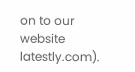on to our website latestly.com).